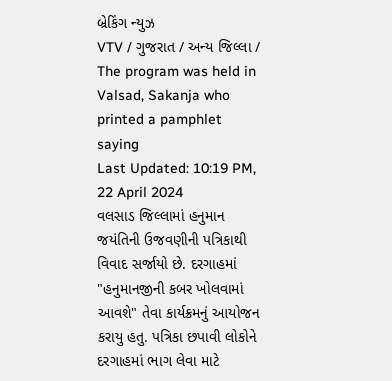બ્રેકિંગ ન્યુઝ
VTV / ગુજરાત / અન્ય જિલ્લા / The program was held in Valsad, Sakanja who printed a pamphlet saying
Last Updated: 10:19 PM, 22 April 2024
વલસાડ જિલ્લામાં હનુમાન જયંતિની ઉજવણીની પત્રિકાથી વિવાદ સર્જાયો છે. દરગાહમાં "હનુમાનજીની કબર ખોલવામાં આવશે" તેવા કાર્યક્રમનું આયોજન કરાયુ હતુ. પત્રિકા છપાવી લોકોને દરગાહમાં ભાગ લેવા માટે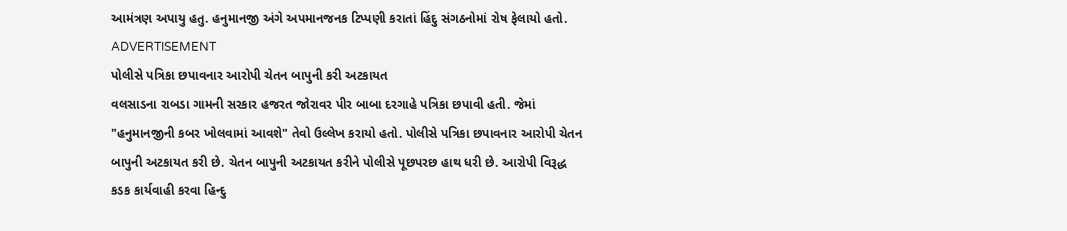આમંત્રણ અપાયુ હતુ. હનુમાનજી અંગે અપમાનજનક ટિપ્પણી કરાતાં હિંદુ સંગઠનોમાં રોષ ફેલાયો હતો.
ADVERTISEMENT
પોલીસે પત્રિકા છપાવનાર આરોપી ચેતન બાપુની કરી અટકાયત
વલસાડના રાબડા ગામની સરકાર હજરત જોરાવર પીર બાબા દરગાહે પત્રિકા છપાવી હતી. જેમાં "હનુમાનજીની કબર ખોલવામાં આવશે" તેવો ઉલ્લેખ કરાયો હતો. પોલીસે પત્રિકા છપાવનાર આરોપી ચેતન બાપુની અટકાયત કરી છે. ચેતન બાપુની અટકાયત કરીને પોલીસે પૂછપરછ હાથ ધરી છે. આરોપી વિરૂદ્ધ કડક કાર્યવાહી કરવા હિન્દુ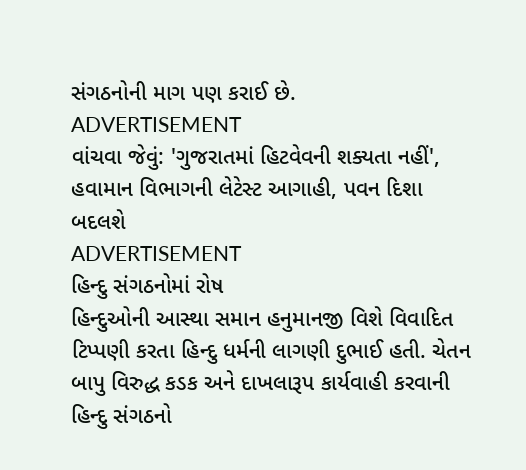સંગઠનોની માગ પણ કરાઈ છે.
ADVERTISEMENT
વાંચવા જેવું: 'ગુજરાતમાં હિટવેવની શક્યતા નહીં', હવામાન વિભાગની લેટેસ્ટ આગાહી, પવન દિશા બદલશે
ADVERTISEMENT
હિન્દુ સંગઠનોમાં રોષ
હિન્દુઓની આસ્થા સમાન હનુમાનજી વિશે વિવાદિત ટિપ્પણી કરતા હિન્દુ ધર્મની લાગણી દુભાઈ હતી. ચેતન બાપુ વિરુદ્ધ કડક અને દાખલારૂપ કાર્યવાહી કરવાની હિન્દુ સંગઠનો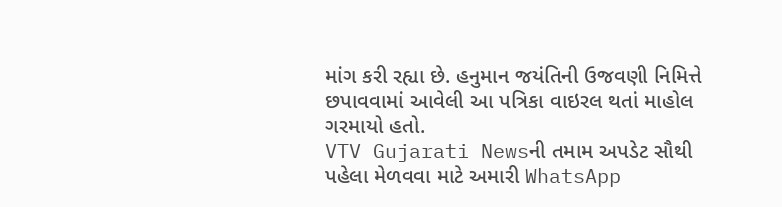માંગ કરી રહ્યા છે. હનુમાન જયંતિની ઉજવણી નિમિત્તે છપાવવામાં આવેલી આ પત્રિકા વાઇરલ થતાં માહોલ ગરમાયો હતો.
VTV Gujarati Newsની તમામ અપડેટ સૌથી પહેલા મેળવવા માટે અમારી WhatsApp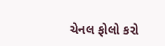ચેનલ ફોલો કરો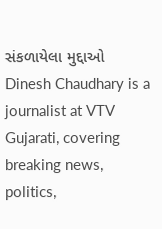સંકળાયેલા મુદ્દાઓ
Dinesh Chaudhary is a journalist at VTV Gujarati, covering breaking news, politics,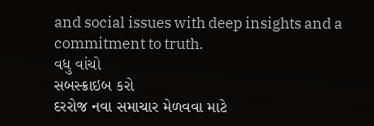and social issues with deep insights and a commitment to truth.
વધુ વાંચો
સબસ્ક્રાઇબ કરો
દરરોજ નવા સમાચાર મેળવવા માટે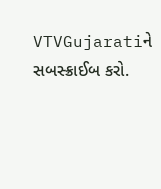VTVGujaratiને સબસ્ક્રાઈબ કરો.